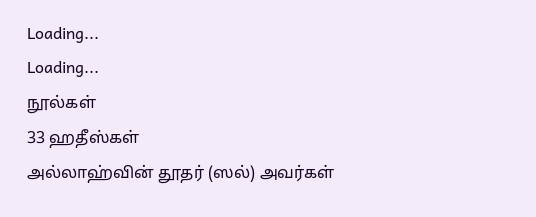Loading...
Loading...
நூல்கள்
33 ஹதீஸ்கள்
அல்லாஹ்வின் தூதர் (ஸல்) அவர்கள்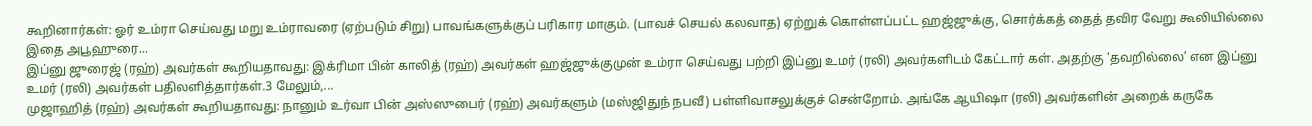கூறினார்கள்: ஓர் உம்ரா செய்வது மறு உம்ராவரை (ஏற்படும் சிறு) பாவங்களுக்குப் பரிகார மாகும். (பாவச் செயல் கலவாத) ஏற்றுக் கொள்ளப்பட்ட ஹஜ்ஜுக்கு, சொர்க்கத் தைத் தவிர வேறு கூலியில்லை இதை அபூஹுரை...
இப்னு ஜுரைஜ் (ரஹ்) அவர்கள் கூறியதாவது: இக்ரிமா பின் காலித் (ரஹ்) அவர்கள் ஹஜ்ஜுக்குமுன் உம்ரா செய்வது பற்றி இப்னு உமர் (ரலி) அவர்களிடம் கேட்டார் கள். அதற்கு ‘தவறில்லை’ என இப்னு உமர் (ரலி) அவர்கள் பதிலளித்தார்கள்.3 மேலும்,...
முஜாஹித் (ரஹ்) அவர்கள் கூறியதாவது: நானும் உர்வா பின் அஸ்ஸுபைர் (ரஹ்) அவர்களும் (மஸ்ஜிதுந் நபவீ) பள்ளிவாசலுக்குச் சென்றோம். அங்கே ஆயிஷா (ரலி) அவர்களின் அறைக் கருகே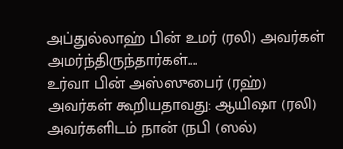அப்துல்லாஹ் பின் உமர் (ரலி) அவர்கள் அமர்ந்திருந்தார்கள்....
உர்வா பின் அஸ்ஸுபைர் (ரஹ்) அவர்கள் கூறியதாவது: ஆயிஷா (ரலி) அவர்களிடம் நான் (நபி (ஸல்)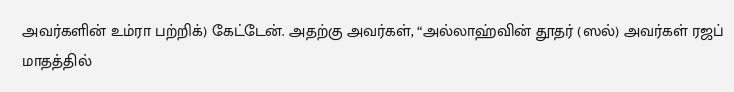அவர்களின் உம்ரா பற்றிக்) கேட்டேன். அதற்கு அவர்கள், “அல்லாஹ்வின் தூதர் (ஸல்) அவர்கள் ரஜப் மாதத்தில்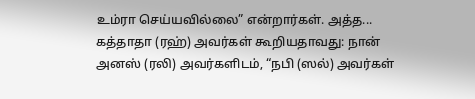உம்ரா செய்யவில்லை” என்றார்கள். அத்த...
கத்தாதா (ரஹ்) அவர்கள் கூறியதாவது: நான் அனஸ் (ரலி) அவர்களிடம், “நபி (ஸல்) அவர்கள்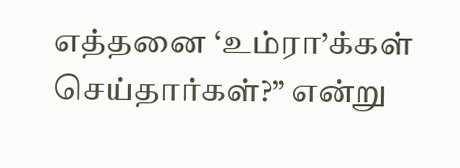எத்தனை ‘உம்ரா’க்கள் செய்தார்கள்?” என்று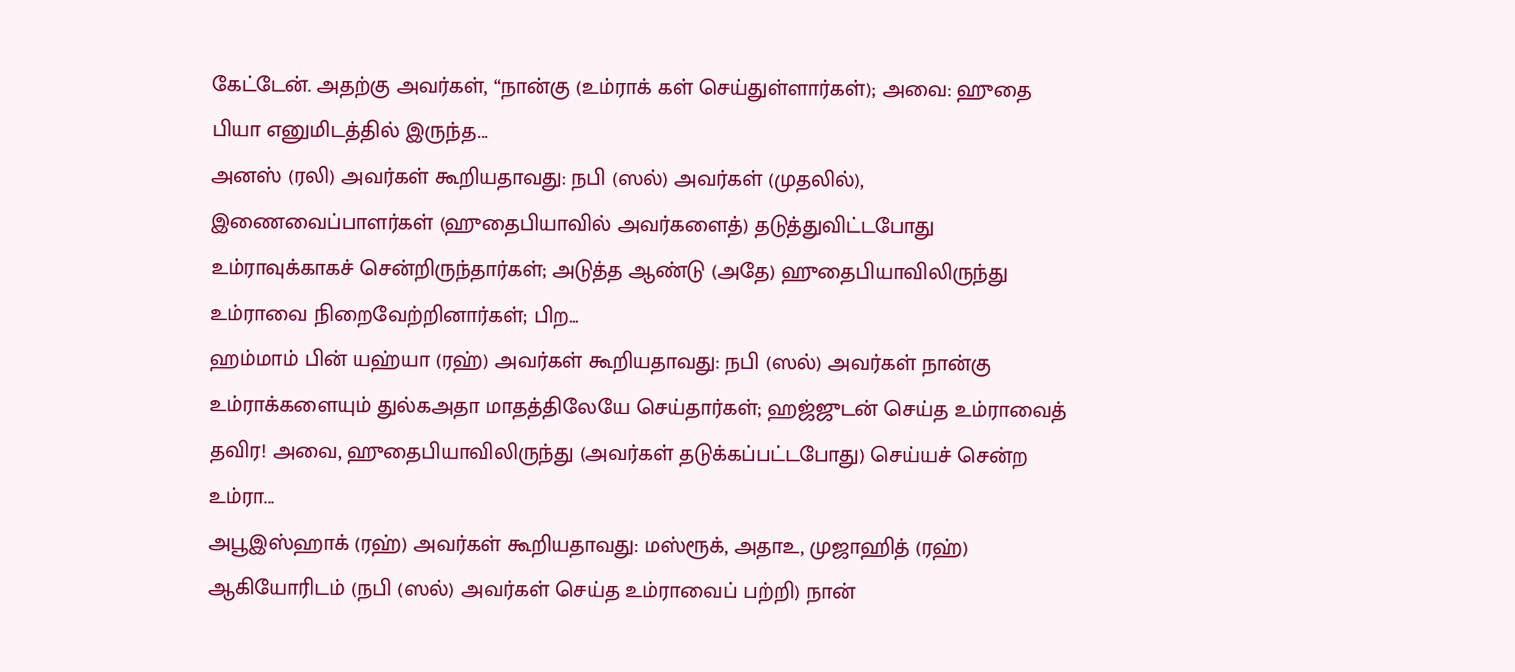கேட்டேன். அதற்கு அவர்கள், “நான்கு (உம்ராக் கள் செய்துள்ளார்கள்); அவை: ஹுதை பியா எனுமிடத்தில் இருந்த...
அனஸ் (ரலி) அவர்கள் கூறியதாவது: நபி (ஸல்) அவர்கள் (முதலில்), இணைவைப்பாளர்கள் (ஹுதைபியாவில் அவர்களைத்) தடுத்துவிட்டபோது உம்ராவுக்காகச் சென்றிருந்தார்கள்; அடுத்த ஆண்டு (அதே) ஹுதைபியாவிலிருந்து உம்ராவை நிறைவேற்றினார்கள்; பிற...
ஹம்மாம் பின் யஹ்யா (ரஹ்) அவர்கள் கூறியதாவது: நபி (ஸல்) அவர்கள் நான்கு உம்ராக்களையும் துல்கஅதா மாதத்திலேயே செய்தார்கள்; ஹஜ்ஜுடன் செய்த உம்ராவைத் தவிர! அவை, ஹுதைபியாவிலிருந்து (அவர்கள் தடுக்கப்பட்டபோது) செய்யச் சென்ற உம்ரா...
அபூஇஸ்ஹாக் (ரஹ்) அவர்கள் கூறியதாவது: மஸ்ரூக், அதாஉ, முஜாஹித் (ரஹ்) ஆகியோரிடம் (நபி (ஸல்) அவர்கள் செய்த உம்ராவைப் பற்றி) நான்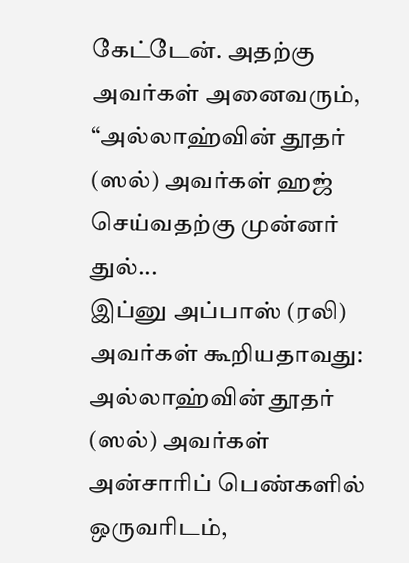கேட்டேன். அதற்கு அவர்கள் அனைவரும், “அல்லாஹ்வின் தூதர் (ஸல்) அவர்கள் ஹஜ் செய்வதற்கு முன்னர் துல்...
இப்னு அப்பாஸ் (ரலி) அவர்கள் கூறியதாவது: அல்லாஹ்வின் தூதர் (ஸல்) அவர்கள் அன்சாரிப் பெண்களில் ஒருவரிடம்,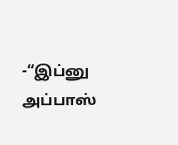-“இப்னு அப்பாஸ்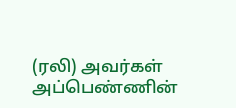(ரலி) அவர்கள் அப்பெண்ணின்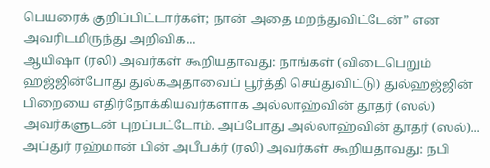பெயரைக் குறிப்பிட்டார்கள்; நான் அதை மறந்துவிட்டேன்” என அவரிடமிருந்து அறிவிக...
ஆயிஷா (ரலி) அவர்கள் கூறியதாவது: நாங்கள் (விடைபெறும் ஹஜ்ஜின்போது துல்கஅதாவைப் பூர்த்தி செய்துவிட்டு) துல்ஹஜ்ஜின் பிறையை எதிர்நோக்கியவர்களாக அல்லாஹ்வின் தூதர் (ஸல்) அவர்களுடன் புறப்பட்டோம். அப்போது அல்லாஹ்வின் தூதர் (ஸல்)...
அப்துர் ரஹ்மான் பின் அபீபக்ர் (ரலி) அவர்கள் கூறியதாவது: நபி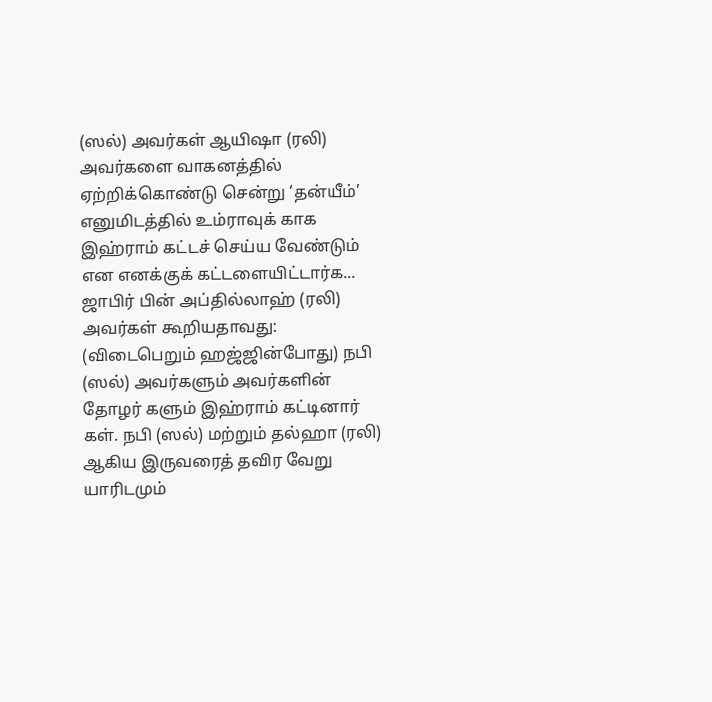(ஸல்) அவர்கள் ஆயிஷா (ரலி) அவர்களை வாகனத்தில் ஏற்றிக்கொண்டு சென்று ‘தன்யீம்’ எனுமிடத்தில் உம்ராவுக் காக இஹ்ராம் கட்டச் செய்ய வேண்டும் என எனக்குக் கட்டளையிட்டார்க...
ஜாபிர் பின் அப்தில்லாஹ் (ரலி) அவர்கள் கூறியதாவது: (விடைபெறும் ஹஜ்ஜின்போது) நபி (ஸல்) அவர்களும் அவர்களின் தோழர் களும் இஹ்ராம் கட்டினார் கள். நபி (ஸல்) மற்றும் தல்ஹா (ரலி) ஆகிய இருவரைத் தவிர வேறு யாரிடமும்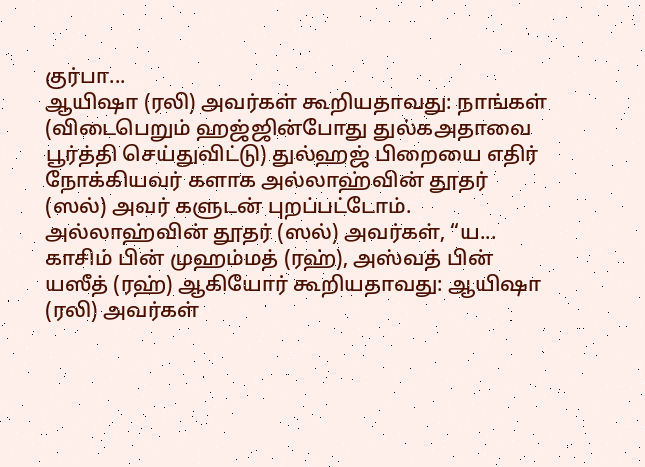குர்பா...
ஆயிஷா (ரலி) அவர்கள் கூறியதாவது: நாங்கள் (விடைபெறும் ஹஜ்ஜின்போது துல்கஅதாவை பூர்த்தி செய்துவிட்டு) துல்ஹஜ் பிறையை எதிர் நோக்கியவர் களாக அல்லாஹ்வின் தூதர் (ஸல்) அவர் களுடன் புறப்பட்டோம். அல்லாஹ்வின் தூதர் (ஸல்) அவர்கள், “ய...
காசிம் பின் முஹம்மத் (ரஹ்), அஸ்வத் பின் யஸீத் (ரஹ்) ஆகியோர் கூறியதாவது: ஆயிஷா (ரலி) அவர்கள்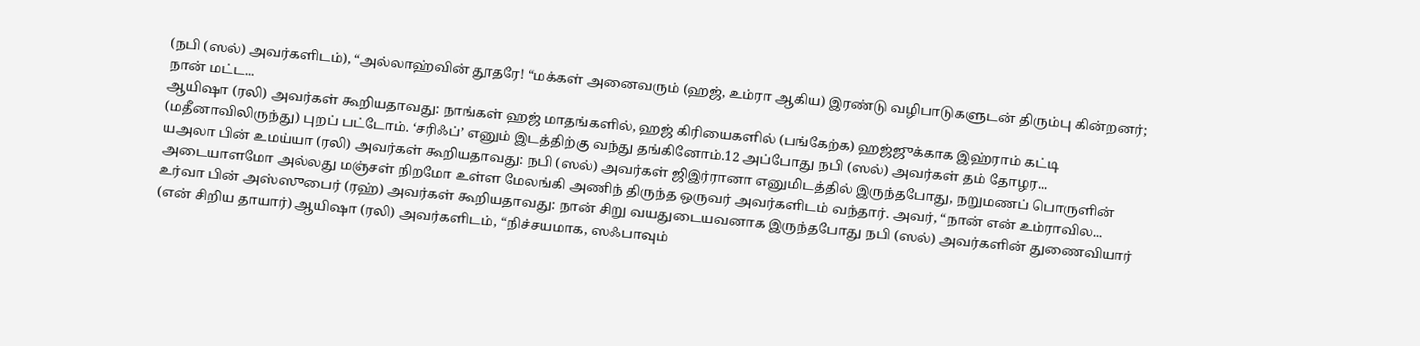(நபி (ஸல்) அவர்களிடம்), “அல்லாஹ்வின் தூதரே! “மக்கள் அனைவரும் (ஹஜ், உம்ரா ஆகிய) இரண்டு வழிபாடுகளுடன் திரும்பு கின்றனர்; நான் மட்ட...
ஆயிஷா (ரலி) அவர்கள் கூறியதாவது: நாங்கள் ஹஜ் மாதங்களில், ஹஜ் கிரியைகளில் (பங்கேற்க) ஹஜ்ஜுக்காக இஹ்ராம் கட்டி (மதீனாவிலிருந்து) புறப் பட்டோம். ‘சரிஃப்’ எனும் இடத்திற்கு வந்து தங்கினோம்.12 அப்போது நபி (ஸல்) அவர்கள் தம் தோழர...
யஅலா பின் உமய்யா (ரலி) அவர்கள் கூறியதாவது: நபி (ஸல்) அவர்கள் ஜிஇர்ரானா எனுமிடத்தில் இருந்தபோது, நறுமணப் பொருளின் அடையாளமோ அல்லது மஞ்சள் நிறமோ உள்ள மேலங்கி அணிந் திருந்த ஒருவர் அவர்களிடம் வந்தார். அவர், “நான் என் உம்ராவில...
உர்வா பின் அஸ்ஸுபைர் (ரஹ்) அவர்கள் கூறியதாவது: நான் சிறு வயதுடையவனாக இருந்தபோது நபி (ஸல்) அவர்களின் துணைவியார் (என் சிறிய தாயார்) ஆயிஷா (ரலி) அவர்களிடம், “நிச்சயமாக, ஸஃபாவும்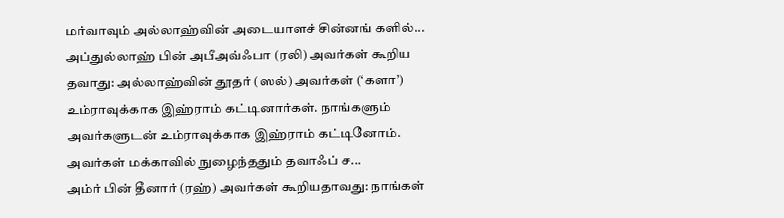மர்வாவும் அல்லாஹ்வின் அடையாளச் சின்னங் களில்...
அப்துல்லாஹ் பின் அபீஅவ்ஃபா (ரலி) அவர்கள் கூறிய தவாது: அல்லாஹ்வின் தூதர் (ஸல்) அவர்கள் (‘களா’) உம்ராவுக்காக இஹ்ராம் கட்டினார்கள். நாங்களும் அவர்களுடன் உம்ராவுக்காக இஹ்ராம் கட்டினோம். அவர்கள் மக்காவில் நுழைந்ததும் தவாஃப் ச...
அம்ர் பின் தீனார் (ரஹ்) அவர்கள் கூறியதாவது: நாங்கள்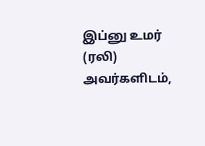இப்னு உமர் (ரலி) அவர்களிடம்,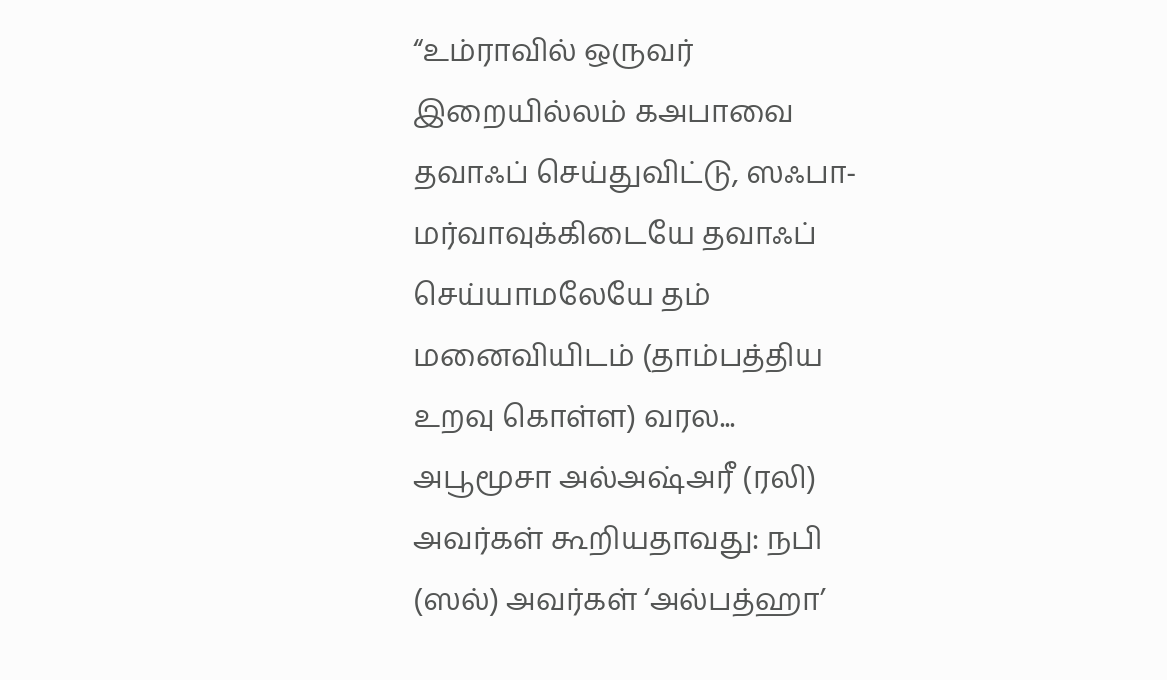“உம்ராவில் ஒருவர் இறையில்லம் கஅபாவை தவாஃப் செய்துவிட்டு, ஸஃபா-மர்வாவுக்கிடையே தவாஃப் செய்யாமலேயே தம் மனைவியிடம் (தாம்பத்திய உறவு கொள்ள) வரல...
அபூமூசா அல்அஷ்அரீ (ரலி) அவர்கள் கூறியதாவது: நபி (ஸல்) அவர்கள் ‘அல்பத்ஹா’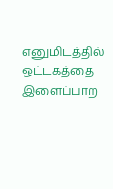எனுமிடத்தில் ஒட்டகத்தை இளைப்பாற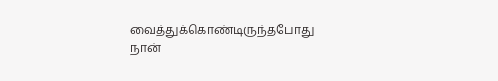வைத்துக்கொண்டிருந்தபோது நான்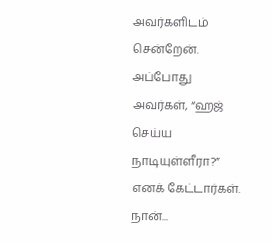அவர்களிடம் சென்றேன். அப்போது அவர்கள், “ஹஜ் செய்ய நாடியுள்ளீரா?” எனக் கேட்டார்கள். நான்...